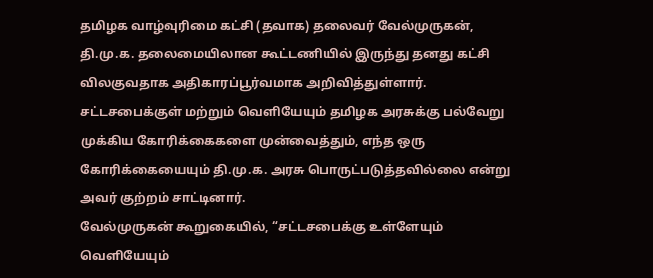தமிழக வாழ்வுரிமை கட்சி (தவாக) தலைவர் வேல்முருகன், தி.மு.க. தலைமையிலான கூட்டணியில் இருந்து தனது கட்சி விலகுவதாக அதிகாரப்பூர்வமாக அறிவித்துள்ளார். சட்டசபைக்குள் மற்றும் வெளியேயும் தமிழக அரசுக்கு பல்வேறு முக்கிய கோரிக்கைகளை முன்வைத்தும், எந்த ஒரு கோரிக்கையையும் தி.மு.க. அரசு பொருட்படுத்தவில்லை என்று அவர் குற்றம் சாட்டினார்.
வேல்முருகன் கூறுகையில், “சட்டசபைக்கு உள்ளேயும் வெளியேயும்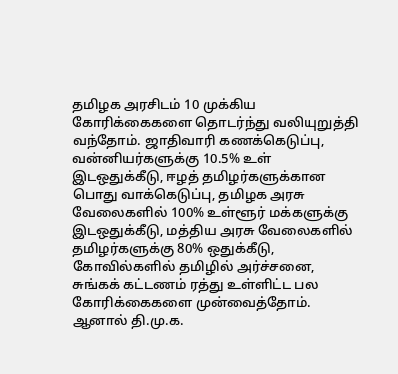தமிழக அரசிடம் 10 முக்கிய கோரிக்கைகளை தொடர்ந்து வலியுறுத்தி வந்தோம். ஜாதிவாரி கணக்கெடுப்பு, வன்னியர்களுக்கு 10.5% உள் இடஒதுக்கீடு, ஈழத் தமிழர்களுக்கான பொது வாக்கெடுப்பு, தமிழக அரசு வேலைகளில் 100% உள்ளூர் மக்களுக்கு இடஒதுக்கீடு, மத்திய அரசு வேலைகளில் தமிழர்களுக்கு 80% ஒதுக்கீடு, கோவில்களில் தமிழில் அர்ச்சனை, சுங்கக் கட்டணம் ரத்து உள்ளிட்ட பல கோரிக்கைகளை முன்வைத்தோம். ஆனால் தி.மு.க.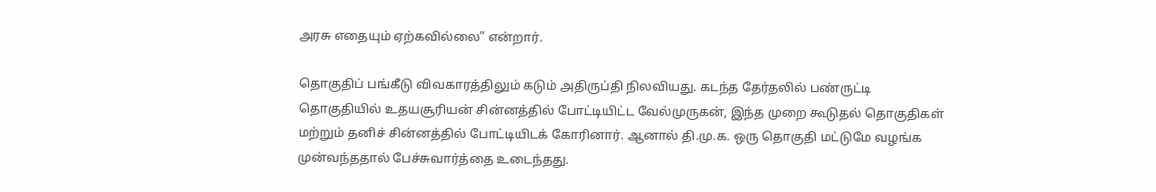அரசு எதையும் ஏற்கவில்லை” என்றார்.

தொகுதிப் பங்கீடு விவகாரத்திலும் கடும் அதிருப்தி நிலவியது. கடந்த தேர்தலில் பண்ருட்டி தொகுதியில் உதயசூரியன் சின்னத்தில் போட்டியிட்ட வேல்முருகன், இந்த முறை கூடுதல் தொகுதிகள் மற்றும் தனிச் சின்னத்தில் போட்டியிடக் கோரினார். ஆனால் தி.மு.க. ஒரு தொகுதி மட்டுமே வழங்க முன்வந்ததால் பேச்சுவார்த்தை உடைந்தது.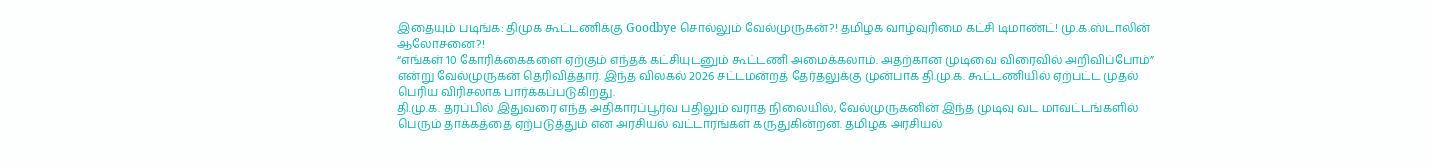இதையும் படிங்க: திமுக கூட்டணிக்கு Goodbye சொல்லும் வேல்முருகன்?! தமிழக வாழ்வுரிமை கட்சி டிமாண்ட்! மு.க.ஸ்டாலின் ஆலோசனை?!
“எங்கள் 10 கோரிக்கைகளை ஏற்கும் எந்தக் கட்சியுடனும் கூட்டணி அமைக்கலாம். அதற்கான முடிவை விரைவில் அறிவிப்போம்” என்று வேல்முருகன் தெரிவித்தார். இந்த விலகல் 2026 சட்டமன்றத் தேர்தலுக்கு முன்பாக தி.மு.க. கூட்டணியில் ஏற்பட்ட முதல் பெரிய விரிசலாக பார்க்கப்படுகிறது.
தி.மு.க. தரப்பில் இதுவரை எந்த அதிகாரப்பூர்வ பதிலும் வராத நிலையில், வேல்முருகனின் இந்த முடிவு வட மாவட்டங்களில் பெரும் தாக்கத்தை ஏற்படுத்தும் என அரசியல் வட்டாரங்கள் கருதுகின்றன. தமிழக அரசியல்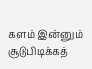களம் இன்னும் சூடுபிடிக்கத்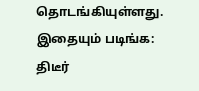தொடங்கியுள்ளது.
இதையும் படிங்க: திடீர்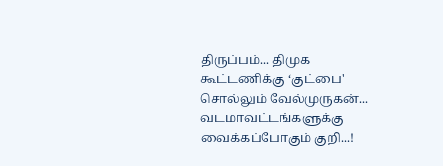திருப்பம்... திமுக கூட்டணிக்கு ‘குட்பை' சொல்லும் வேல்முருகன்... வடமாவட்டங்களுக்கு வைக்கப்போகும் குறி...!